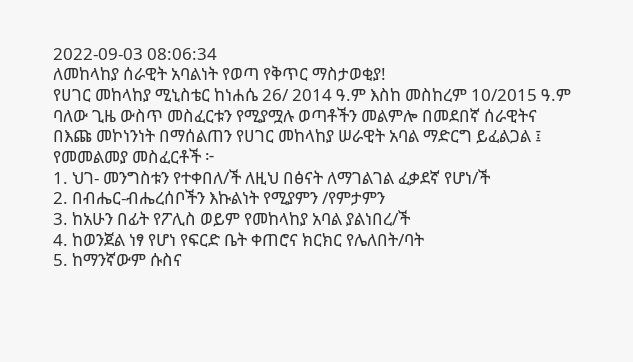2022-09-03 08:06:34
ለመከላከያ ሰራዊት አባልነት የወጣ የቅጥር ማስታወቂያ!
የሀገር መከላከያ ሚኒስቴር ከነሐሴ 26/ 2014 ዓ.ም እስከ መስከረም 10/2015 ዓ.ም ባለው ጊዜ ውስጥ መስፈርቱን የሚያሟሉ ወጣቶችን መልምሎ በመደበኛ ሰራዊትና በእጩ መኮነንነት በማሰልጠን የሀገር መከላከያ ሠራዊት አባል ማድርግ ይፈልጋል ፤
የመመልመያ መስፈርቶች ፦
1. ህገ- መንግስቱን የተቀበለ/ች ለዚህ በፅናት ለማገልገል ፈቃደኛ የሆነ/ች
2. በብሔር-ብሔረሰቦችን እኩልነት የሚያምን /የምታምን
3. ከአሁን በፊት የፖሊስ ወይም የመከላከያ አባል ያልነበረ/ች
4. ከወንጀል ነፃ የሆነ የፍርድ ቤት ቀጠሮና ክርክር የሌለበት/ባት
5. ከማንኛውም ሱስና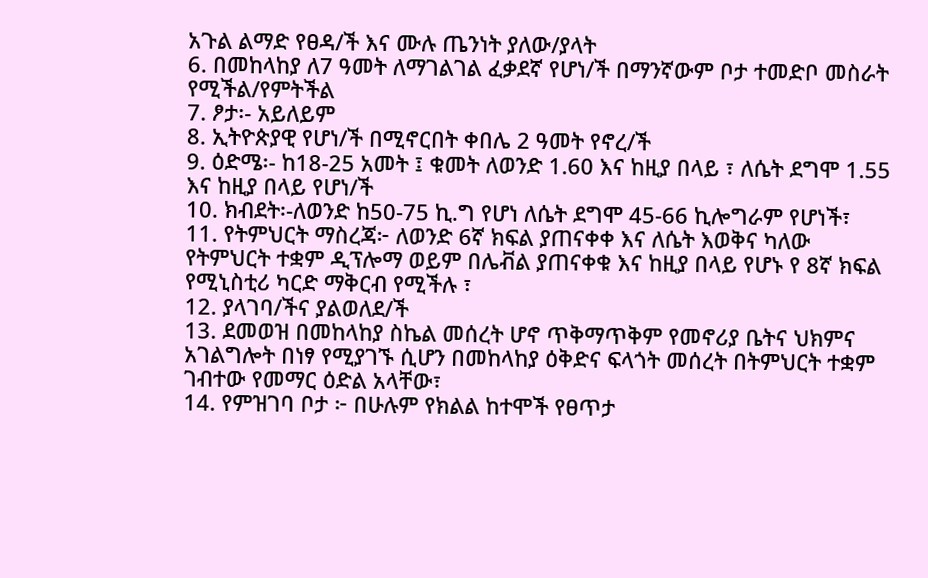አጉል ልማድ የፀዳ/ች እና ሙሉ ጤንነት ያለው/ያላት
6. በመከላከያ ለ7 ዓመት ለማገልገል ፈቃደኛ የሆነ/ች በማንኛውም ቦታ ተመድቦ መስራት የሚችል/የምትችል
7. ፆታ፡- አይለይም
8. ኢትዮጵያዊ የሆነ/ች በሚኖርበት ቀበሌ 2 ዓመት የኖረ/ች
9. ዕድሜ፡- ከ18-25 አመት ፤ ቁመት ለወንድ 1.60 እና ከዚያ በላይ ፣ ለሴት ደግሞ 1.55 እና ከዚያ በላይ የሆነ/ች
10. ክብደት፡-ለወንድ ከ50-75 ኪ.ግ የሆነ ለሴት ደግሞ 45-66 ኪሎግራም የሆነች፣
11. የትምህርት ማስረጃ፦ ለወንድ 6ኛ ክፍል ያጠናቀቀ እና ለሴት እወቅና ካለው የትምህርት ተቋም ዲፕሎማ ወይም በሌቭል ያጠናቀቁ እና ከዚያ በላይ የሆኑ የ 8ኛ ክፍል የሚኒስቲሪ ካርድ ማቅርብ የሚችሉ ፣
12. ያላገባ/ችና ያልወለደ/ች
13. ደመወዝ በመከላከያ ስኬል መሰረት ሆኖ ጥቅማጥቅም የመኖሪያ ቤትና ህክምና አገልግሎት በነፃ የሚያገኙ ሲሆን በመከላከያ ዕቅድና ፍላጎት መሰረት በትምህርት ተቋም ገብተው የመማር ዕድል አላቸው፣
14. የምዝገባ ቦታ ፦ በሁሉም የክልል ከተሞች የፀጥታ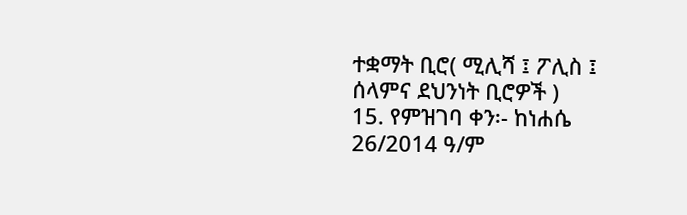ተቋማት ቢሮ( ሚሊሻ ፤ ፖሊስ ፤ ሰላምና ደህንነት ቢሮዎች )
15. የምዝገባ ቀን፡- ከነሐሴ 26/2014 ዓ/ም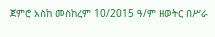ጀምሮ አስከ መስከረም 10/2015 ዓ/ም ዘወትር በሥራ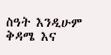ስዓት እንዲሁም ቅዳሜ እና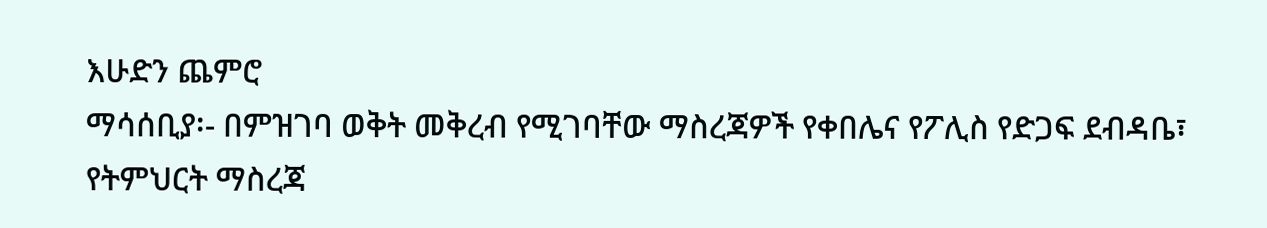እሁድን ጨምሮ
ማሳሰቢያ፡- በምዝገባ ወቅት መቅረብ የሚገባቸው ማስረጃዎች የቀበሌና የፖሊስ የድጋፍ ደብዳቤ፣ የትምህርት ማስረጃ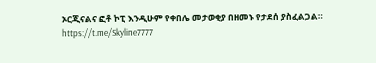ኦርጂናልና ፎቶ ኮፒ እንዲሁም የቀበሌ መታወቂያ በዘመኑ የታደሰ ያስፈልጋል።
https://t.me/Skyline7777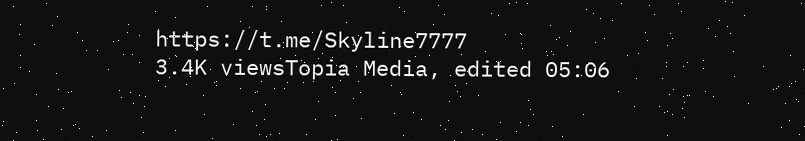https://t.me/Skyline7777
3.4K viewsTopia Media, edited 05:06